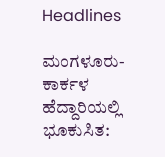Headlines

ಮಂಗಳೂರು-ಕಾರ್ಕಳ ಹೆದ್ದಾರಿಯಲ್ಲಿ ಭೂಕುಸಿತ: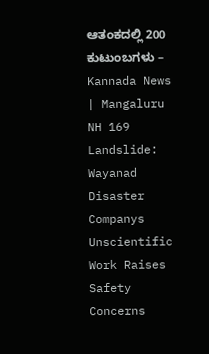ಆತಂಕದಲ್ಲಿ 200 ಕುಟುಂಬಗಳು – Kannada News | Mangaluru NH 169 Landslide: Wayanad Disaster Companys Unscientific Work Raises Safety Concerns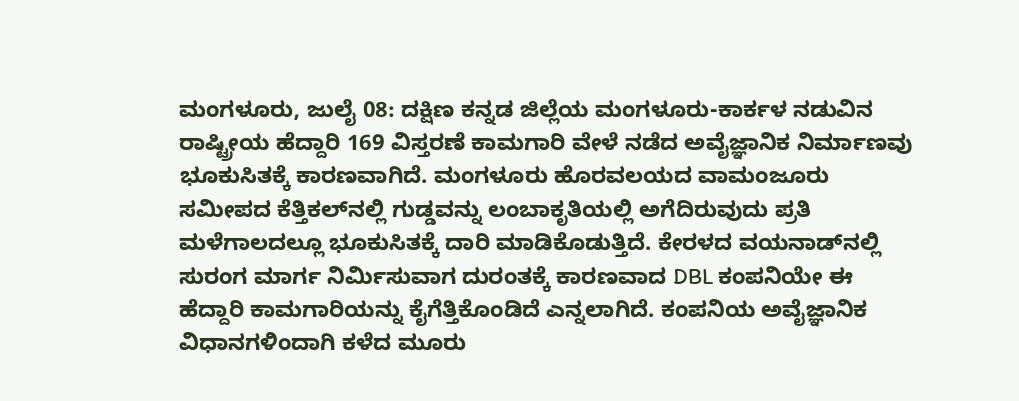ಮಂಗಳೂರು, ಜುಲೈ 08: ದಕ್ಷಿಣ ಕನ್ನಡ ಜಿಲ್ಲೆಯ ಮಂಗಳೂರು-ಕಾರ್ಕಳ ನಡುವಿನ ರಾಷ್ಟ್ರೀಯ ಹೆದ್ದಾರಿ 169 ವಿಸ್ತರಣೆ ಕಾಮಗಾರಿ ವೇಳೆ ನಡೆದ ಅವೈಜ್ಞಾನಿಕ ನಿರ್ಮಾಣವು ಭೂಕುಸಿತಕ್ಕೆ ಕಾರಣವಾಗಿದೆ. ಮಂಗಳೂರು ಹೊರವಲಯದ ವಾಮಂಜೂರು ಸಮೀಪದ ಕೆತ್ತಿಕಲ್‌ನಲ್ಲಿ ಗುಡ್ಡವನ್ನು ಲಂಬಾಕೃತಿಯಲ್ಲಿ ಅಗೆದಿರುವುದು ಪ್ರತಿ ಮಳೆಗಾಲದಲ್ಲೂ ಭೂಕುಸಿತಕ್ಕೆ ದಾರಿ ಮಾಡಿಕೊಡುತ್ತಿದೆ. ಕೇರಳದ ವಯನಾಡ್‌ನಲ್ಲಿ ಸುರಂಗ ಮಾರ್ಗ ನಿರ್ಮಿಸುವಾಗ ದುರಂತಕ್ಕೆ ಕಾರಣವಾದ DBL ಕಂಪನಿಯೇ ಈ ಹೆದ್ದಾರಿ ಕಾಮಗಾರಿಯನ್ನು ಕೈಗೆತ್ತಿಕೊಂಡಿದೆ ಎನ್ನಲಾಗಿದೆ. ಕಂಪನಿಯ ಅವೈಜ್ಞಾನಿಕ ವಿಧಾನಗಳಿಂದಾಗಿ ಕಳೆದ ಮೂರು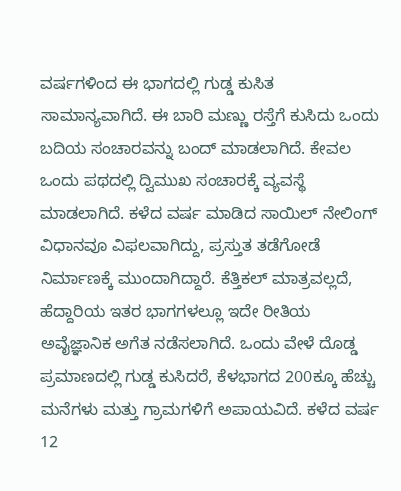ವರ್ಷಗಳಿಂದ ಈ ಭಾಗದಲ್ಲಿ ಗುಡ್ಡ ಕುಸಿತ ಸಾಮಾನ್ಯವಾಗಿದೆ. ಈ ಬಾರಿ ಮಣ್ಣು ರಸ್ತೆಗೆ ಕುಸಿದು ಒಂದು ಬದಿಯ ಸಂಚಾರವನ್ನು ಬಂದ್ ಮಾಡಲಾಗಿದೆ. ಕೇವಲ ಒಂದು ಪಥದಲ್ಲಿ ದ್ವಿಮುಖ ಸಂಚಾರಕ್ಕೆ ವ್ಯವಸ್ಥೆ ಮಾಡಲಾಗಿದೆ. ಕಳೆದ ವರ್ಷ ಮಾಡಿದ ಸಾಯಿಲ್ ನೇಲಿಂಗ್ ವಿಧಾನವೂ ವಿಫಲವಾಗಿದ್ದು, ಪ್ರಸ್ತುತ ತಡೆಗೋಡೆ ನಿರ್ಮಾಣಕ್ಕೆ ಮುಂದಾಗಿದ್ದಾರೆ. ಕೆತ್ತಿಕಲ್ ಮಾತ್ರವಲ್ಲದೆ, ಹೆದ್ದಾರಿಯ ಇತರ ಭಾಗಗಳಲ್ಲೂ ಇದೇ ರೀತಿಯ ಅವೈಜ್ಞಾನಿಕ ಅಗೆತ ನಡೆಸಲಾಗಿದೆ. ಒಂದು ವೇಳೆ ದೊಡ್ಡ ಪ್ರಮಾಣದಲ್ಲಿ ಗುಡ್ಡ ಕುಸಿದರೆ, ಕೆಳಭಾಗದ 200ಕ್ಕೂ ಹೆಚ್ಚು ಮನೆಗಳು ಮತ್ತು ಗ್ರಾಮಗಳಿಗೆ ಅಪಾಯವಿದೆ. ಕಳೆದ ವರ್ಷ 12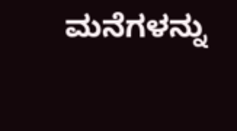ಮನೆಗಳನ್ನು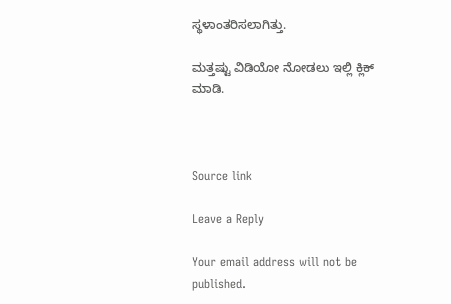ಸ್ಥಳಾಂತರಿಸಲಾಗಿತ್ತು.

ಮತ್ತಷ್ಟು ವಿಡಿಯೋ ನೋಡಲು ಇಲ್ಲಿ ಕ್ಲಿಕ್ ಮಾಡಿ.



Source link

Leave a Reply

Your email address will not be published.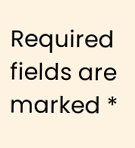Required fields are marked *